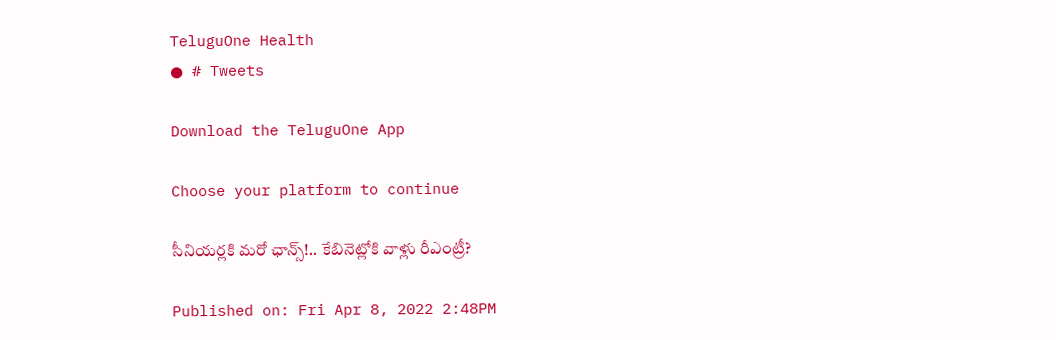TeluguOne Health
● # Tweets

Download the TeluguOne App

Choose your platform to continue

సీనియర్లకి మరో ఛాన్స్!.. కేబినెట్లోకి వాళ్లు రీఎంట్రీ?

Published on: Fri Apr 8, 2022 2:48PM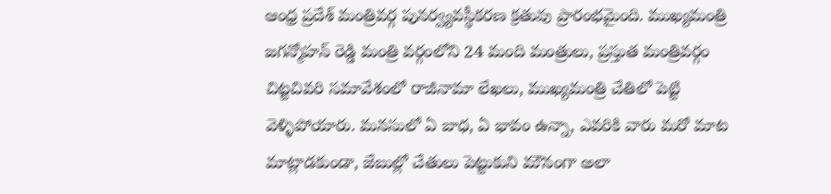ఆంధ్ర ప్రదేశ్ మంత్రివర్గ పునర్వ్యవస్థీకరణ క్రతువు ప్రారంభమైంది. ముఖ్యమంత్రి జగన్మోహన్ రెడ్డి మంత్రి వర్గంలోని 24 మంది మంత్రులు, ప్రస్తుత మంత్రివర్గం చిట్టచివరి సమావేశంలో రాజీనామా లేఖలు, ముఖ్యమంత్రి చేతిలో పెట్టి వెళ్ళిపోయారు. మనసులో ఏ బాధ, ఏ భావం ఉన్నా, ఎవరికి వారు మరో మాట మాట్లాడకుండా, జేబుల్లో చేతులు పెట్టుకుని మౌనంగా అలా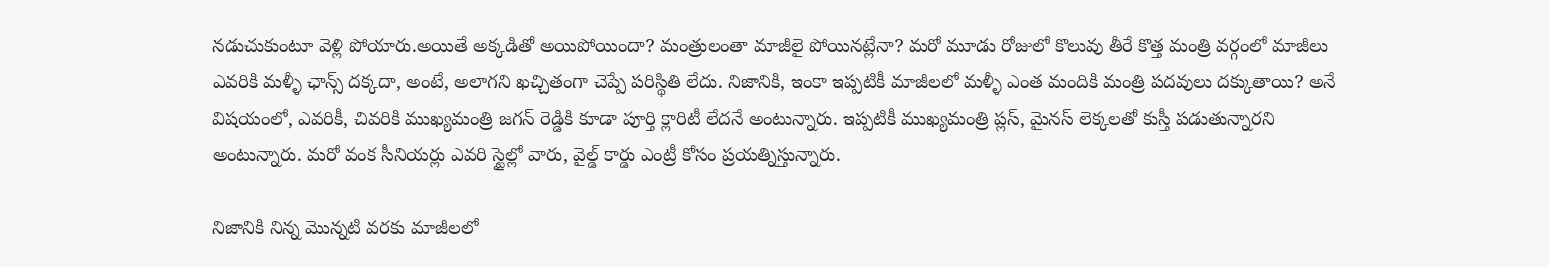నడుచుకుంటూ వెళ్లి పోయారు.అయితే అక్కడితో అయిపోయిందా? మంత్రులంతా మాజీలై పోయినట్లేనా? మరో మూడు రోజులో కొలువు తీరే కొత్త మంత్రి వర్గంలో మాజీలు ఎవరికి మళ్ళీ ఛాన్స్ దక్కదా, అంటే, అలాగని ఖచ్చితంగా చెప్పే పరిస్థితి లేదు. నిజానికి, ఇంకా ఇప్పటికీ మాజీలలో మళ్ళీ ఎంత మందికి మంత్రి పదవులు దక్కుతాయి? అనే విషయంలో, ఎవరికీ, చివరికి ముఖ్యమంత్రి జగన్ రెడ్డికి కూడా పూర్తి క్లారిటీ లేదనే అంటున్నారు. ఇప్పటికీ ముఖ్యమంత్రి ప్లస్, మైనస్ లెక్కలతో కుస్తీ పడుతున్నారని అంటున్నారు. మరో వంక సీనియర్లు ఎవరి స్టైల్లో వారు, వైల్డ్ కార్డు ఎంట్రీ కోసం ప్రయత్నిస్తున్నారు.

నిజానికి నిన్న మొన్నటి వరకు మాజీలలో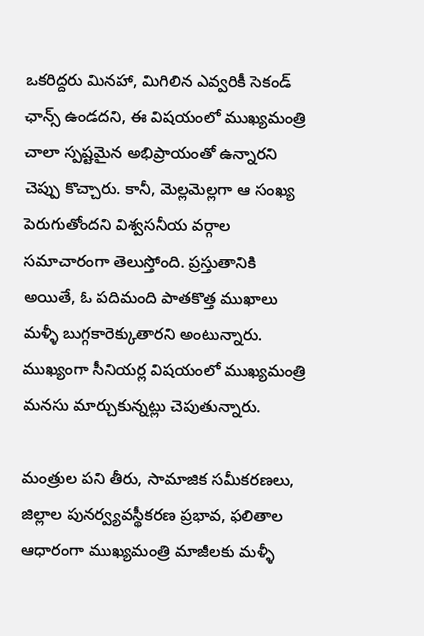ఒకరిద్దరు మినహా, మిగిలిన ఎవ్వరికీ సెకండ్ ఛాన్స్ ఉండదని, ఈ విషయంలో ముఖ్యమంత్రి చాలా స్పష్టమైన అభిప్రాయంతో ఉన్నారని చెప్పు కొచ్చారు. కానీ, మెల్లమెల్లగా ఆ సంఖ్య పెరుగుతోందని విశ్వసనీయ వర్గాల సమాచారంగా తెలుస్తోంది. ప్రస్తుతానికి అయితే, ఓ పదిమంది పాతకొత్త ముఖాలు మళ్ళీ బుగ్గకారెక్కుతారని అంటున్నారు. ముఖ్యంగా సీనియర్ల విషయంలో ముఖ్యమంత్రి మనసు మార్చుకున్నట్లు చెపుతున్నారు.

మంత్రుల పని తీరు, సామాజిక సమీకరణలు, జిల్లాల పునర్వ్యవస్థీకరణ ప్రభావ, ఫలితాల ఆధారంగా ముఖ్యమంత్రి మాజీలకు మళ్ళీ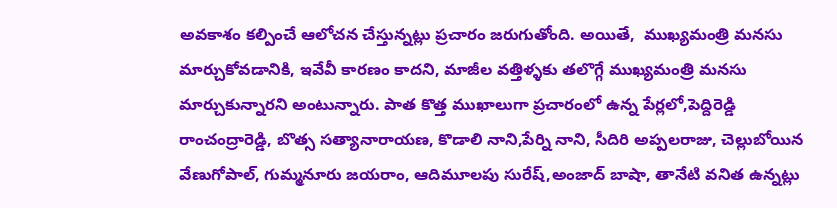అవకాశం కల్పించే ఆలోచన చేస్తున్నట్లు ప్రచారం జరుగుతోంది. అయితే,  ముఖ్యమంత్రి మనసు మార్చుకోవడానికి, ఇవేవీ కారణం కాదని, మాజీల వత్తిళ్ళకు తలొగ్గే ముఖ్యమంత్రి మనసు మార్చుకున్నారని అంటున్నారు. పాత కొత్త ముఖాలుగా ప్రచారంలో ఉన్న పేర్లలో,పెద్దిరెడ్డి రాంచంద్రారెడ్డి, బొత్స సత్యానారాయణ, కొడాలి నాని,పేర్ని నాని, సీదిరి అప్పలరాజు, చెల్లుబోయిన వేణుగోపాల్‌, గుమ్మనూరు జయరాం, ఆదిమూలపు సురేష్‌,అంజాద్‌ బాషా, తానేటి వనిత ఉన్నట్లు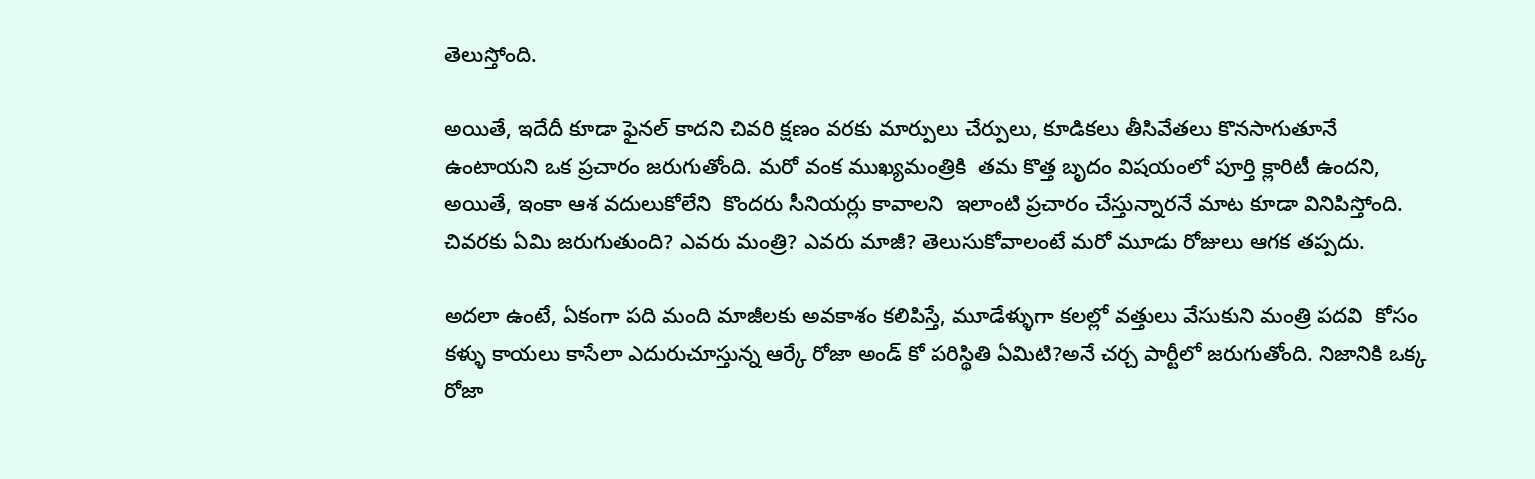తెలుస్తోంది.

అయితే, ఇదేదీ కూడా ఫైనల్ కాదని చివరి క్షణం వరకు మార్పులు చేర్పులు, కూడికలు తీసివేతలు కొనసాగుతూనే ఉంటాయని ఒక ప్రచారం జరుగుతోంది. మరో వంక ముఖ్యమంత్రికి  తమ కొత్త బృదం విషయంలో పూర్తి క్లారిటీ ఉందని, అయితే, ఇంకా ఆశ వదులుకోలేని  కొందరు సీనియర్లు కావాలని  ఇలాంటి ప్రచారం చేస్తున్నారనే మాట కూడా వినిపిస్తోంది. చివరకు ఏమి జరుగుతుంది? ఎవరు మంత్రి? ఎవరు మాజీ? తెలుసుకోవాలంటే మరో మూడు రోజులు ఆగక తప్పదు.

అదలా ఉంటే, ఏకంగా పది మంది మాజీలకు అవకాశం కలిపిస్తే, మూడేళ్ళుగా కలల్లో వత్తులు వేసుకుని మంత్రి పదవి  కోసం కళ్ళు కాయలు కాసేలా ఎదురుచూస్తున్న ఆర్కే రోజా అండ్ కో పరిస్థితి ఏమిటి?అనే చర్చ పార్టీలో జరుగుతోంది. నిజానికి ఒక్క రోజా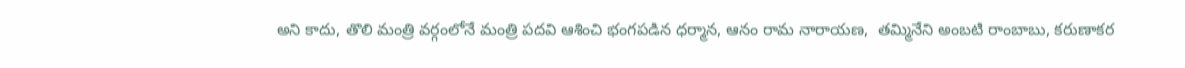అని కాదు, తొలి మంత్రి వర్గంలోనే మంత్రి పదవి ఆశించి భంగపడిన ధర్మాన, ఆనం రామ నారాయణ,  తమ్మినేని అంబటి రాంబాబు, కరుణాకర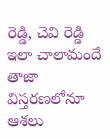రెడ్డి, చెవి రెడ్డి ఇలా చాలామందే తాజా విస్తరణలోనూ ఆశలు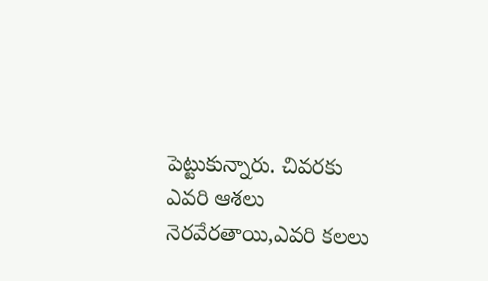పెట్టుకున్నారు. చివరకు ఎవరి ఆశలు నెరవేరతాయి,ఎవరి కలలు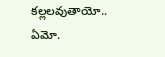కల్లలవుతాయో.. ఏమో.